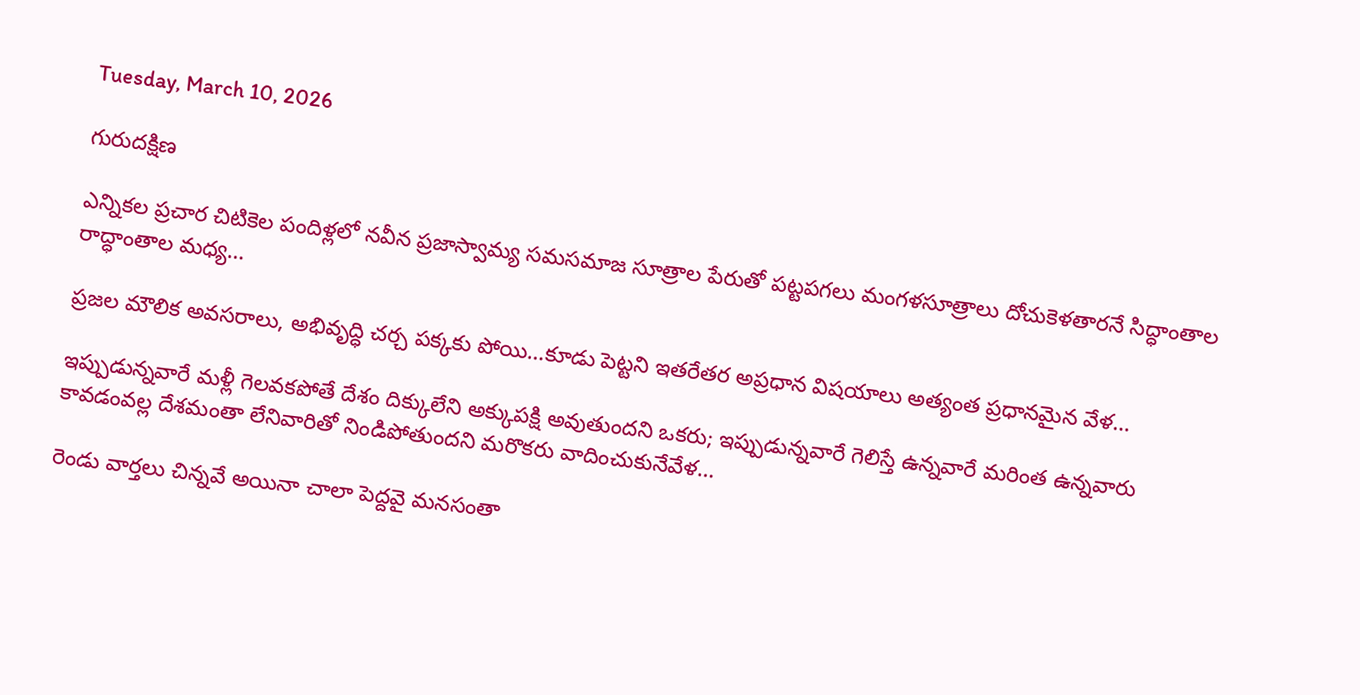Tuesday, March 10, 2026

గురుదక్షిణ

ఎన్నికల ప్రచార చిటికెల పందిళ్లలో నవీన ప్రజాస్వామ్య సమసమాజ సూత్రాల పేరుతో పట్టపగలు మంగళసూత్రాలు దోచుకెళతారనే సిద్ధాంతాల రాద్ధాంతాల మధ్య…

ప్రజల మౌలిక అవసరాలు, అభివృద్ధి చర్చ పక్కకు పోయి…కూడు పెట్టని ఇతరేతర అప్రధాన విషయాలు అత్యంత ప్రధానమైన వేళ…

ఇప్పుడున్నవారే మళ్లీ గెలవకపోతే దేశం దిక్కులేని అక్కుపక్షి అవుతుందని ఒకరు; ఇప్పుడున్నవారే గెలిస్తే ఉన్నవారే మరింత ఉన్నవారు కావడంవల్ల దేశమంతా లేనివారితో నిండిపోతుందని మరొకరు వాదించుకునేవేళ…

రెండు వార్తలు చిన్నవే అయినా చాలా పెద్దవై మనసంతా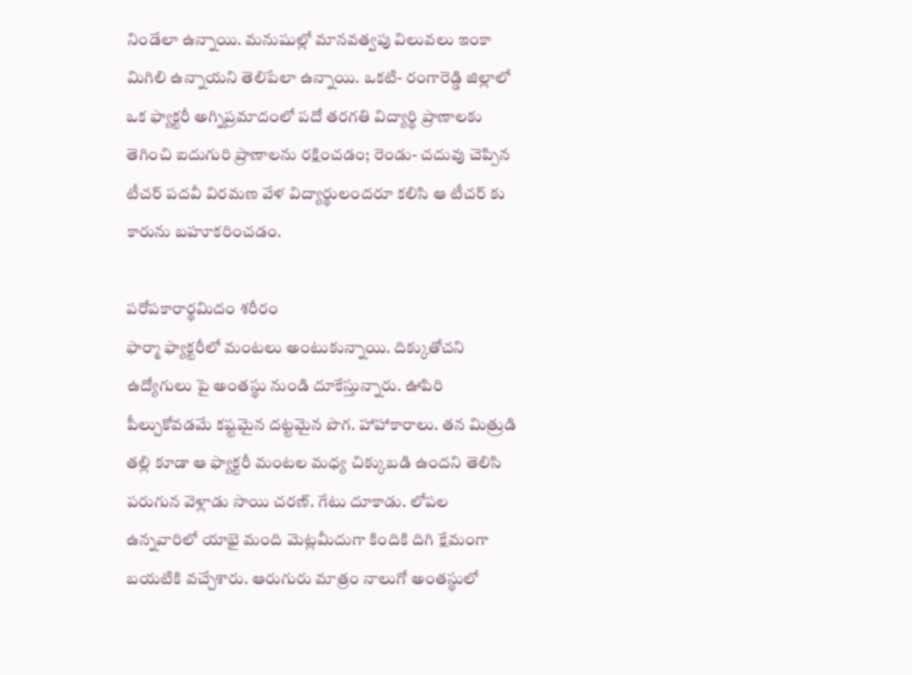నిండేలా ఉన్నాయి. మనుషుల్లో మానవత్వపు విలువలు ఇంకా మిగిలి ఉన్నాయని తెలిపేలా ఉన్నాయి. ఒకటి- రంగారెడ్డి జిల్లాలో ఒక ఫ్యాక్టరీ అగ్నిప్రమాదంలో పదో తరగతి విద్యార్థి ప్రాణాలకు తెగించి ఐదుగురి ప్రాణాలను రక్షించడం; రెండు- చదువు చెప్పిన టీచర్ పదవీ విరమణ వేళ విద్యార్థులందరూ కలిసి ఆ టీచర్ కు కారును బహూకరించడం.

పరోపకారార్థమిదం శరీరం
ఫార్మా ఫ్యాక్టరీలో మంటలు అంటుకున్నాయి. దిక్కుతోచని ఉద్యోగులు పై అంతస్థు నుండి దూకేస్తున్నారు. ఊపిరి పీల్చుకోవడమే కష్టమైన దట్టమైన పొగ. హాహాకారాలు. తన మిత్రుడి తల్లి కూడా ఆ ఫ్యాక్టరీ మంటల మధ్య చిక్కుబడి ఉందని తెలిసి పరుగున వెళ్లాడు సాయి చరణ్. గేటు దూకాడు. లోపల ఉన్నవారిలో యాభై మంది మెట్లమీదుగా కిందికి దిగి క్షేమంగా బయటికి వచ్చేశారు. ఆరుగురు మాత్రం నాలుగో అంతస్థులో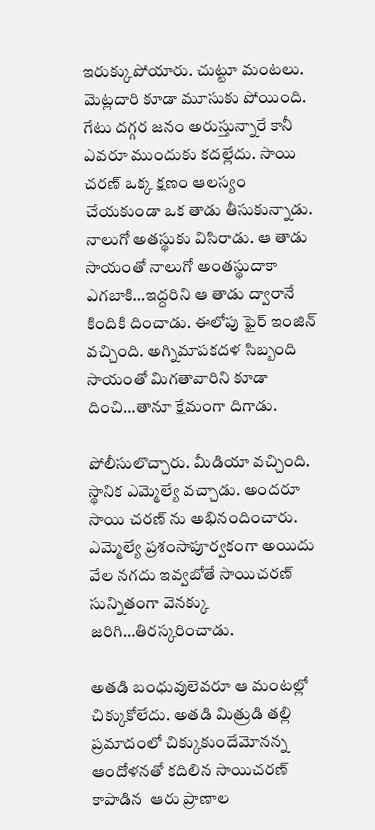ఇరుక్కుపోయారు. చుట్టూ మంటలు. మెట్లదారి కూడా మూసుకు పోయింది. గేటు దగ్గర జనం అరుస్తున్నారే కానీ ఎవరూ ముందుకు కదల్లేదు. సాయి చరణ్ ఒక్క క్షణం ఆలస్యం చేయకుండా ఒక తాడు తీసుకున్నాడు. నాలుగో అతస్థుకు విసిరాడు. ఆ తాడు సాయంతో నాలుగో అంతస్థుదాకా ఎగబాకి…ఇద్దరిని ఆ తాడు ద్వారానే కిందికి దించాడు. ఈలోపు ఫైర్ ఇంజిన్ వచ్చింది. అగ్నిమాపకదళ సిబ్బంది సాయంతో మిగతావారిని కూడా దించి…తానూ క్షేమంగా దిగాడు.

పోలీసులొచ్చారు. మీడియా వచ్చింది. స్థానిక ఎమ్మెల్యే వచ్చాడు. అందరూ సాయి చరణ్ ను అభినందించారు. ఎమ్మెల్యే ప్రశంసాపూర్వకంగా అయిదు వేల నగదు ఇవ్వబోతే సాయిచరణ్ సున్నితంగా వెనక్కు జరిగి…తిరస్కరించాడు.

అతడి బంధువులెవరూ ఆ మంటల్లో చిక్కుకోలేదు. అతడి మిత్రుడి తల్లి ప్రమాదంలో చిక్కుకుందేమోనన్న ఆందోళనతో కదిలిన సాయిచరణ్ కాపాడిన  ఆరు ప్రాణాల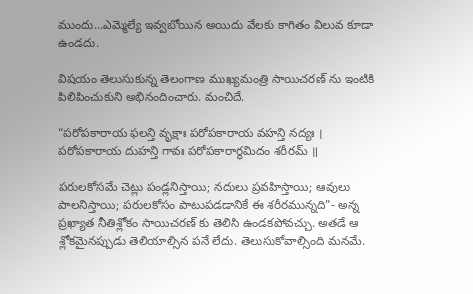ముందు…ఎమ్మెల్యే ఇవ్వబోయిన అయిదు వేలకు కాగితం విలువ కూడా ఉండదు.

విషయం తెలుసుకున్న తెలంగాణ ముఖ్యమంత్రి సాయిచరణ్ ను ఇంటికి పిలిపించుకుని అభినందించారు. మంచిదే.

“పరోపకారాయ ఫలన్తి వృక్షాః పరోపకారాయ వహన్తి నద్యః ।
పరోపకారాయ దుహన్తి గావః పరోపకారార్థమిదం శరీరమ్ ॥

పరులకోసమే చెట్లు పండ్లనిస్తాయి; నదులు ప్రవహిస్తాయి; ఆవులు పాలనిస్తాయి; పరులకోసం పాటుపడడానికే ఈ శరీరమున్నది”- అన్న ప్రఖ్యాత నీతిశ్లోకం సాయిచరణ్ కు తెలిసి ఉండకపోవచ్చు. అతడే ఆ శ్లోకమైనప్పుడు తెలియాల్సిన పనే లేదు. తెలుసుకోవాల్సింది మనమే.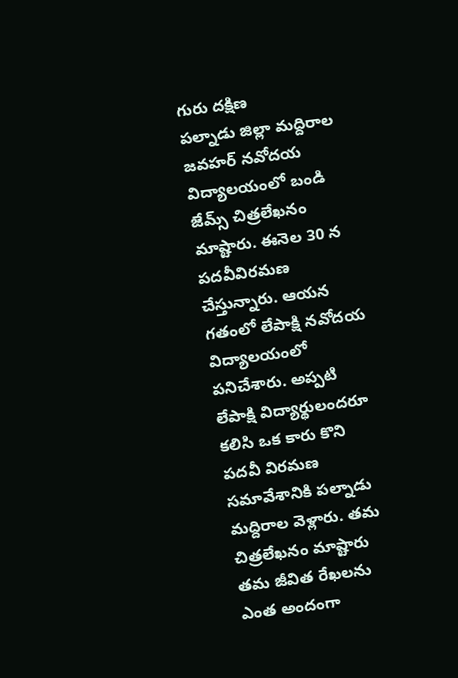గురు దక్షిణ
పల్నాడు జిల్లా మద్దిరాల జవహర్ నవోదయ విద్యాలయంలో బండి జేమ్స్ చిత్రలేఖనం మాష్టారు. ఈనెల 30 న పదవీవిరమణ చేస్తున్నారు. ఆయన గతంలో లేపాక్షి నవోదయ విద్యాలయంలో పనిచేశారు. అప్పటి లేపాక్షి విద్యార్థులందరూ కలిసి ఒక కారు కొని పదవీ విరమణ సమావేశానికి పల్నాడు మద్దిరాల వెళ్లారు. తమ చిత్రలేఖనం మాష్టారు తమ జీవిత రేఖలను ఎంత అందంగా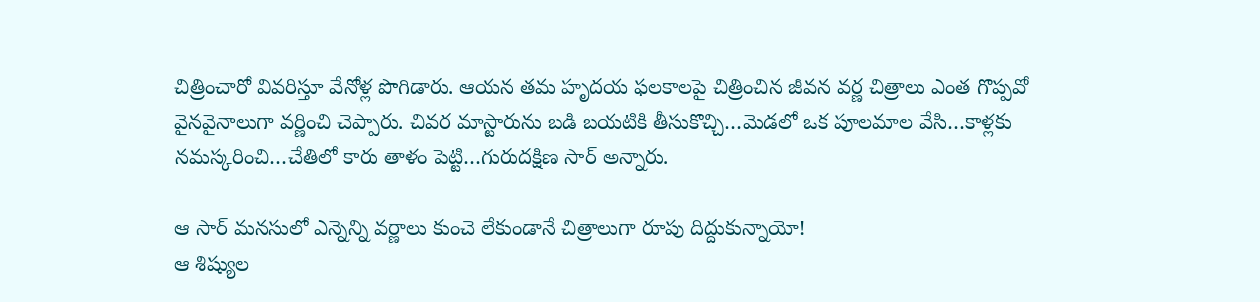చిత్రించారో వివరిస్తూ వేనోళ్ల పొగిడారు. ఆయన తమ హృదయ ఫలకాలపై చిత్రించిన జీవన వర్ణ చిత్రాలు ఎంత గొప్పవో వైనవైనాలుగా వర్ణించి చెప్పారు. చివర మాస్టారును బడి బయటికి తీసుకొచ్చి…మెడలో ఒక పూలమాల వేసి…కాళ్లకు నమస్కరించి…చేతిలో కారు తాళం పెట్టి…గురుదక్షిణ సార్ అన్నారు.

ఆ సార్ మనసులో ఎన్నెన్ని వర్ణాలు కుంచె లేకుండానే చిత్రాలుగా రూపు దిద్దుకున్నాయో!
ఆ శిష్యుల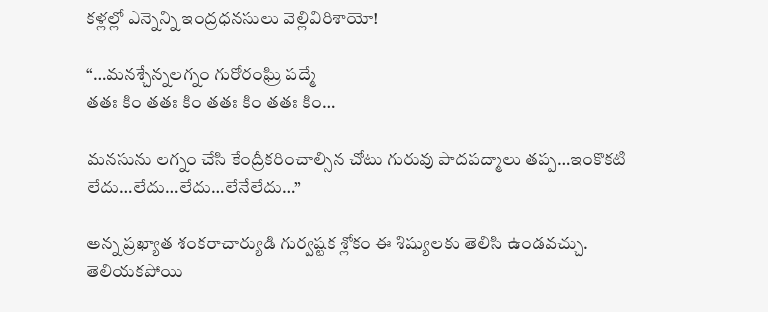కళ్లల్లో ఎన్నెన్ని ఇంద్రధనసులు వెల్లివిరిశాయో!

“…మనశ్చేన్నలగ్నం గురోరంఘ్రి పద్మే
తతః కిం తతః కిం తతః కిం తతః కిం…

మనసును లగ్నం చేసి కేంద్రీకరించాల్సిన చోటు గురువు పాదపద్మాలు తప్ప…ఇంకొకటి లేదు…లేదు…లేదు…లేనేలేదు…”

అన్న ప్రఖ్యాత శంకరాచార్యుడి గుర్వష్టక శ్లోకం ఈ శిష్యులకు తెలిసి ఉండవచ్చు. తెలియకపోయి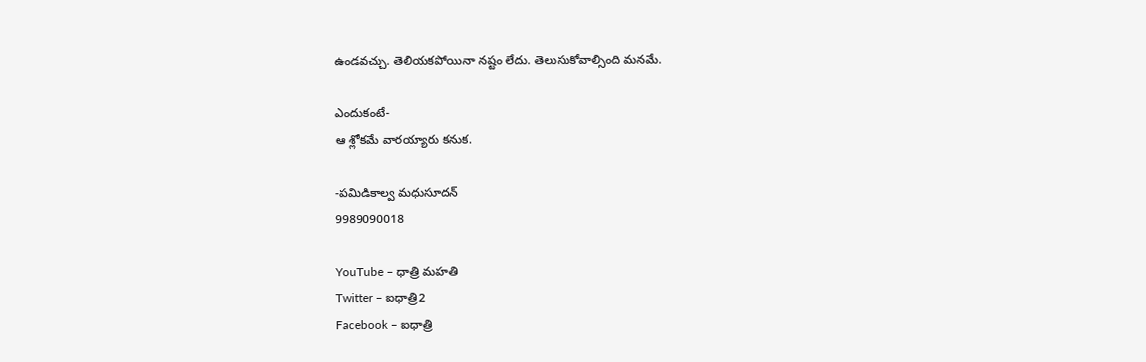ఉండవచ్చు. తెలియకపోయినా నష్టం లేదు. తెలుసుకోవాల్సింది మనమే.

ఎందుకంటే-
ఆ శ్లోకమే వారయ్యారు కనుక.

-పమిడికాల్వ మధుసూదన్
9989090018

YouTube – ధాత్రి మహతి
Twitter – ఐధాత్రి2
Facebook – ఐధాత్రి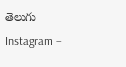తెలుగు
Instagram –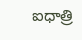ఐధాత్రి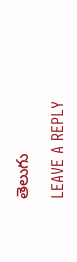తెలుగు

LEAVE A REPLY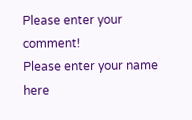Please enter your comment!
Please enter your name here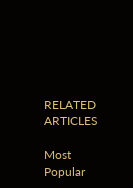RELATED ARTICLES

Most Popular